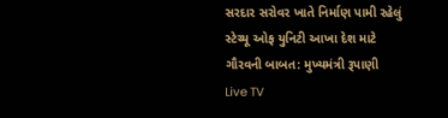સરદાર સરોવર ખાતે નિર્માણ પામી રહેલું સ્ટેચ્યૂ ઓફ યુનિટી આખા દેશ માટે ગૌરવની બાબત: મુખ્યમંત્રી રૂપાણી
Live TV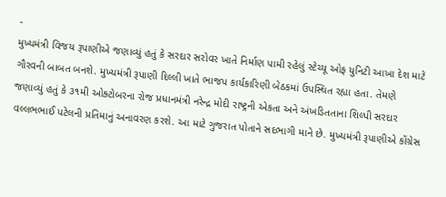-
મુખ્યમંત્રી વિજય રૂપાણીએ જણાવ્યું હતું કે સરદાર સરોવર ખાતે નિર્માણ પામી રહેલું સ્ટેચ્યૂ ઓફ યુનિટી આખા દેશ માટે ગૌરવની બાબત બનશે. મુખ્યમંત્રી રૂપાણી દિલ્લી ખાતે ભાજપ કાર્યકારિણી બેઠકમાં ઉપસ્થિત રહ્યા હતા. તેમણે જણાવ્યું હતું કે ૩૧મી ઓક્ટોબરના રોજ પ્રધાનમંત્રી નરેન્દ્ર મોદી રાષ્ટ્રની એકતા અને અંખડિતતાના શિલ્પી સરદાર વલ્લભભાઈ પટેલની પ્રતિમાનું અનાવરણ કરશે. આ માટે ગુજરાત પોતાને સદભાગી માને છે. મુખ્યમંત્રી રૂપાણીએ કોંગ્રેસ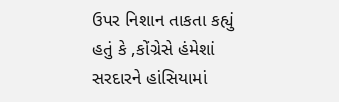ઉપર નિશાન તાકતા કહ્યું હતું કે ,કોંગ્રેસે હંમેશાં સરદારને હાંસિયામાં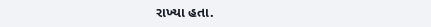રાખ્યા હતા.